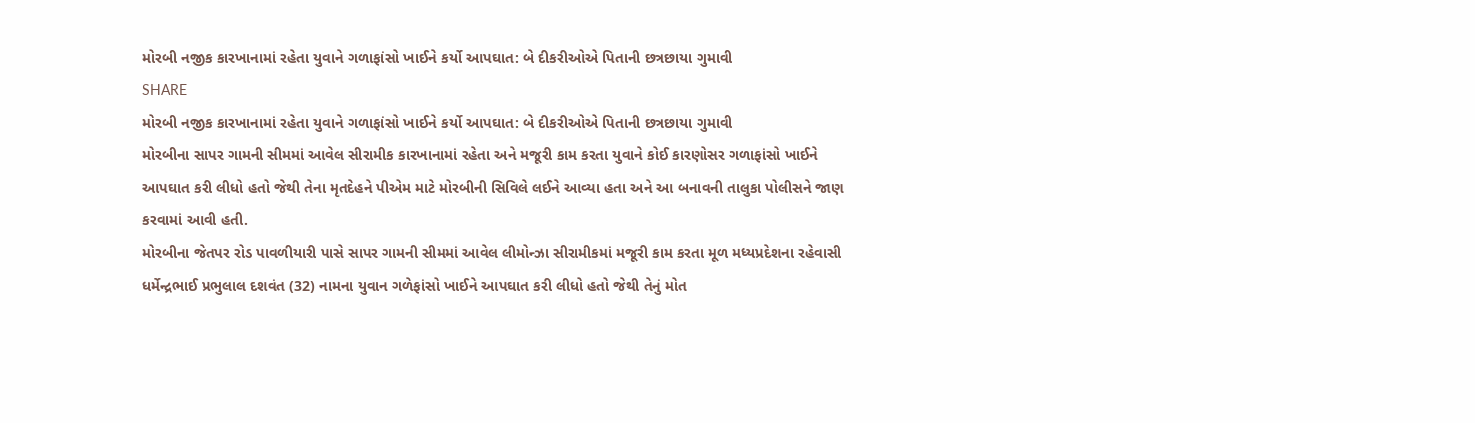મોરબી નજીક કારખાનામાં રહેતા યુવાને ગળાફાંસો ખાઈને કર્યો આપઘાત: બે દીકરીઓએ પિતાની છત્રછાયા ગુમાવી
SHARE
મોરબી નજીક કારખાનામાં રહેતા યુવાને ગળાફાંસો ખાઈને કર્યો આપઘાત: બે દીકરીઓએ પિતાની છત્રછાયા ગુમાવી
મોરબીના સાપર ગામની સીમમાં આવેલ સીરામીક કારખાનામાં રહેતા અને મજૂરી કામ કરતા યુવાને કોઈ કારણોસર ગળાફાંસો ખાઈને આપઘાત કરી લીધો હતો જેથી તેના મૃતદેહને પીએમ માટે મોરબીની સિવિલે લઈને આવ્યા હતા અને આ બનાવની તાલુકા પોલીસને જાણ કરવામાં આવી હતી.
મોરબીના જેતપર રોડ પાવળીયારી પાસે સાપર ગામની સીમમાં આવેલ લીમોન્ઝા સીરામીકમાં મજૂરી કામ કરતા મૂળ મધ્યપ્રદેશના રહેવાસી ધર્મેન્દ્રભાઈ પ્રભુલાલ દશવંત (32) નામના યુવાન ગળેફાંસો ખાઈને આપઘાત કરી લીધો હતો જેથી તેનું મોત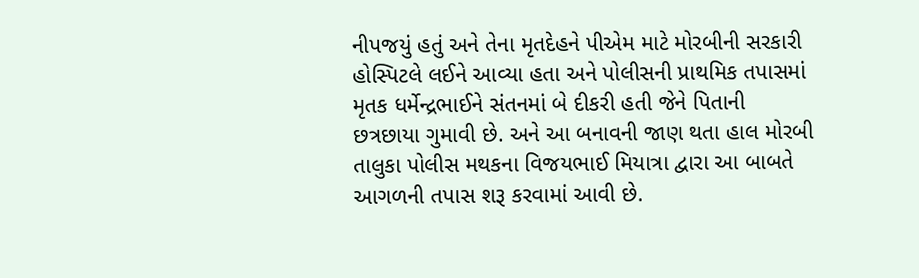નીપજયું હતું અને તેના મૃતદેહને પીએમ માટે મોરબીની સરકારી હોસ્પિટલે લઈને આવ્યા હતા અને પોલીસની પ્રાથમિક તપાસમાં મૃતક ધર્મેન્દ્રભાઈને સંતનમાં બે દીકરી હતી જેને પિતાની છત્રછાયા ગુમાવી છે. અને આ બનાવની જાણ થતા હાલ મોરબી તાલુકા પોલીસ મથકના વિજયભાઈ મિયાત્રા દ્વારા આ બાબતે આગળની તપાસ શરૂ કરવામાં આવી છે.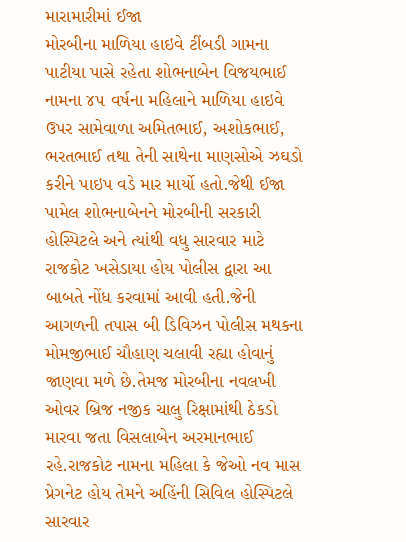મારામારીમાં ઈજા
મોરબીના માળિયા હાઇવે ટીંબડી ગામના પાટીયા પાસે રહેતા શોભનાબેન વિજયભાઈ નામના ૪૫ વર્ષના મહિલાને માળિયા હાઇવે ઉપર સામેવાળા અમિતભાઈ, અશોકભાઈ, ભરતભાઈ તથા તેની સાથેના માણસોએ ઝઘડો કરીને પાઇપ વડે માર માર્યો હતો.જેથી ઈજા પામેલ શોભનાબેનને મોરબીની સરકારી હોસ્પિટલે અને ત્યાંથી વધુ સારવાર માટે રાજકોટ ખસેડાયા હોય પોલીસ દ્વારા આ બાબતે નોંધ કરવામાં આવી હતી.જેની આગળની તપાસ બી ડિવિઝન પોલીસ મથકના મોમજીભાઈ ચૌહાણ ચલાવી રહ્યા હોવાનું જાણવા મળે છે.તેમજ મોરબીના નવલખી ઓવર બ્રિજ નજીક ચાલુ રિક્ષામાંથી ઠેકડો મારવા જતા વિસલાબેન અરમાનભાઈ રહે.રાજકોટ નામના મહિલા કે જેઓ નવ માસ પ્રેગનેટ હોય તેમને અહિંની સિવિલ હોસ્પિટલે સારવાર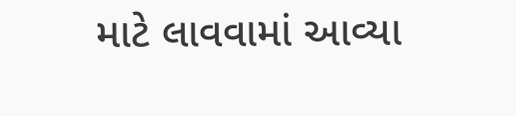માટે લાવવામાં આવ્યા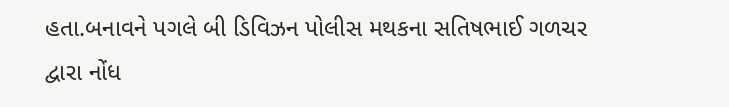હતા.બનાવને પગલે બી ડિવિઝન પોલીસ મથકના સતિષભાઈ ગળચર દ્વારા નોંધ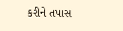કરીને તપાસ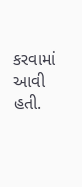કરવામાં આવી હતી.